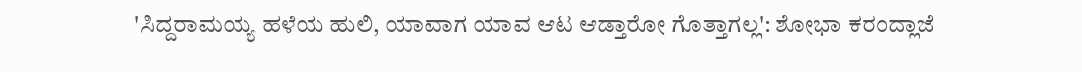'ಸಿದ್ದರಾಮಯ್ಯ ಹಳೆಯ ಹುಲಿ, ಯಾವಾಗ ಯಾವ ಆಟ ಆಡ್ತಾರೋ ಗೊತ್ತಾಗಲ್ಲ': ಶೋಭಾ ಕರಂದ್ಲಾಜೆ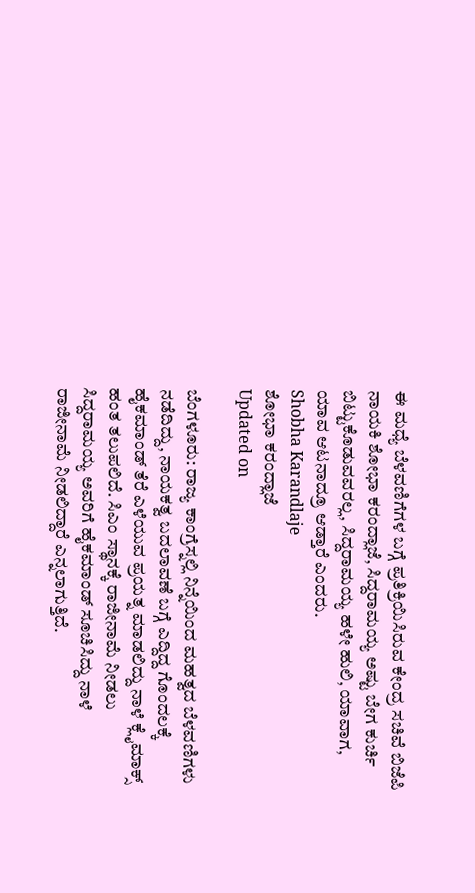ಈ ಮಧ್ಯೆ ಬೆಳವಣಿಗೆಗಳ ಬಗ್ಗೆ ಪ್ರತಿಕ್ರಿಯಿಸಿರುವ ಕೇಂದ್ರ ಸಚಿವೆ ಬಿಜೆಪಿ ನಾಯಕಿ ಶೋಭಾ ಕರಂದ್ಲಾಜೆ, ಸಿದ್ದರಾಮಯ್ಯ ಅಷ್ಟು ಬೇಗ ಕುರ್ಚಿ ಬಿಟ್ಟುಕೊಡುವವರಲ್ಲ, ಸಿದ್ದರಾಮಯ್ಯ ಹಳೇ ಹುಲಿ, ಯಾವಾಗ, ಯಾವ ಆಟನಾದ್ರೂ ಆಡ್ತಾರೆ ಎಂದರು.
Shobha Karandlaje
ಶೋಭಾ ಕರಂದ್ಲಾಜೆ
Updated on

ಬೆಂಗಳೂರು: ರಾಜ್ಯ ಕಾಂಗ್ರೆಸ್ನಲ್ಲಿ ನಿನ್ನೆಯಿಂದ ಮಹತ್ವದ ಬೆಳವಣಿಗಳು ನಡೆದಿದ್ದು, ನಾಯಕತ್ವ ಬದಲಾವಣೆ ಬಗ್ಗೆ ಎದ್ದಿದ್ದ ಗೊಂದಲಕ್ಕೆ ಹೈಕಮಾಂಡ್ ತೆರೆ ಎಳೆಯುವ ಪ್ರಯತ್ನ ಮಾಡಲಿದ್ದು ನಾಳೆ ಕ್ಲೈಮಾಕ್ಸ್ ಹಂತ ತಲುಪಲಿದೆ. ಸಿಎಂ ಸ್ಥಾನಕ್ಕೆ ರಾಜೀನಾಮೆ ನೀಡಲು ಸಿದ್ದರಾಮಯ್ಯ ಅವರಿಗೆ ಹೈಕಮಾಂಡ್ ಸೂಚಿಸಿದ್ದು ನಾಳೆ ರಾಜೀನಾಮೆ ನೀಡಲಿದ್ದಾರೆ ಎನ್ನಲಾಗುತ್ತಿದೆ.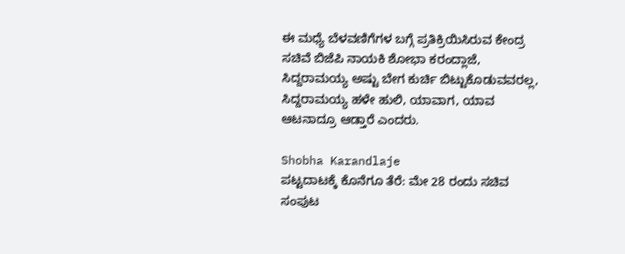ಈ ಮಧ್ಯೆ ಬೆಳವಣಿಗೆಗಳ ಬಗ್ಗೆ ಪ್ರತಿಕ್ರಿಯಿಸಿರುವ ಕೇಂದ್ರ ಸಚಿವೆ ಬಿಜೆಪಿ ನಾಯಕಿ ಶೋಭಾ ಕರಂದ್ಲಾಜೆ, ಸಿದ್ದರಾಮಯ್ಯ ಅಷ್ಟು ಬೇಗ ಕುರ್ಚಿ ಬಿಟ್ಟುಕೊಡುವವರಲ್ಲ, ಸಿದ್ದರಾಮಯ್ಯ ಹಳೇ ಹುಲಿ, ಯಾವಾಗ, ಯಾವ ಆಟನಾದ್ರೂ ಆಡ್ತಾರೆ ಎಂದರು.

Shobha Karandlaje
ಪಟ್ಟದಾಟಕ್ಕೆ ಕೊನೆಗೂ ತೆರೆ: ಮೇ 28 ರಂದು ಸಚಿವ ಸಂಪುಟ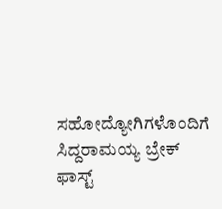ಸಹೋದ್ಯೋಗಿಗಳೊಂದಿಗೆ ಸಿದ್ದರಾಮಯ್ಯ ಬ್ರೇಕ್ ಫಾಸ್ಟ್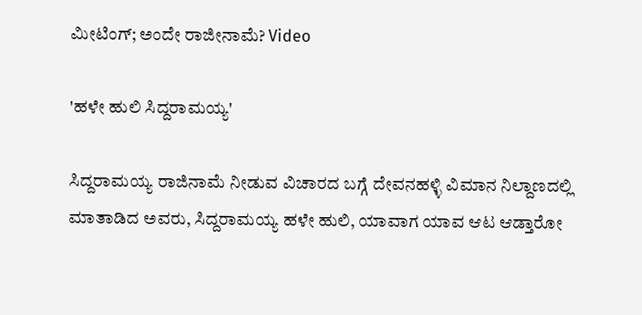ಮೀಟಿಂಗ್; ಅಂದೇ ರಾಜೀನಾಮೆ? Video

'ಹಳೇ ಹುಲಿ ಸಿದ್ದರಾಮಯ್ಯ'

ಸಿದ್ದರಾಮಯ್ಯ ರಾಜಿನಾಮೆ ನೀಡುವ ವಿಚಾರದ ಬಗ್ಗೆ ದೇವನಹಳ್ಳಿ ವಿಮಾನ ನಿಲ್ದಾಣದಲ್ಲಿ ಮಾತಾಡಿದ ಅವರು, ಸಿದ್ದರಾಮಯ್ಯ ಹಳೇ ಹುಲಿ, ಯಾವಾಗ ಯಾವ ಆಟ ಆಡ್ತಾರೋ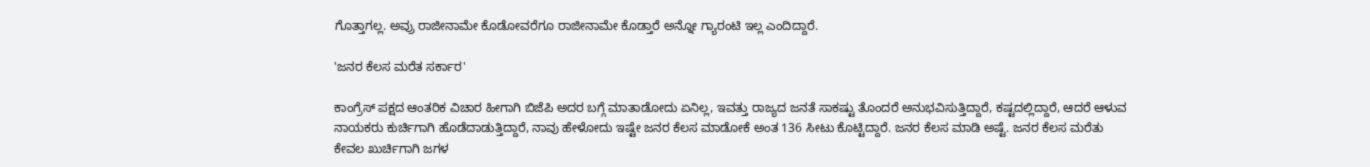ಗೊತ್ತಾಗಲ್ಲ. ಅವ್ರು ರಾಜೀನಾಮೇ ಕೊಡೋವರೆಗೂ ರಾಜೀನಾಮೇ ಕೊಡ್ತಾರೆ ಅನ್ನೋ ಗ್ಯಾರಂಟಿ ಇಲ್ಲ ಎಂದಿದ್ದಾರೆ.

'ಜನರ ಕೆಲಸ ಮರೆತ ಸರ್ಕಾರ'

ಕಾಂಗ್ರೆಸ್ ಪಕ್ಷದ ಆಂತರಿಕ ವಿಚಾರ ಹೀಗಾಗಿ ಬಿಜೆಪಿ ಅದರ ಬಗ್ಗೆ ಮಾತಾಡೋದು ಏನಿಲ್ಲ, ಇವತ್ತು ರಾಜ್ಯದ ಜನತೆ ಸಾಕಷ್ಟು ತೊಂದರೆ ಅನುಭವಿಸುತ್ತಿದ್ದಾರೆ, ಕಷ್ಟದಲ್ಲಿದ್ದಾರೆ, ಆದರೆ ಆಳುವ ನಾಯಕರು ಕುರ್ಚಿಗಾಗಿ ಹೊಡೆದಾಡುತ್ತಿದ್ದಾರೆ, ನಾವು ಹೇಳೋದು ಇಷ್ಟೇ ಜನರ ಕೆಲಸ ಮಾಡೋಕೆ ಅಂತ 136 ಸೀಟು ಕೊಟ್ಟಿದ್ದಾರೆ. ಜನರ ಕೆಲಸ ಮಾಡಿ ಅಷ್ಟೆ. ಜನರ ಕೆಲಸ ಮರೆತು ಕೇವಲ ಖುರ್ಚಿಗಾಗಿ ಜಗಳ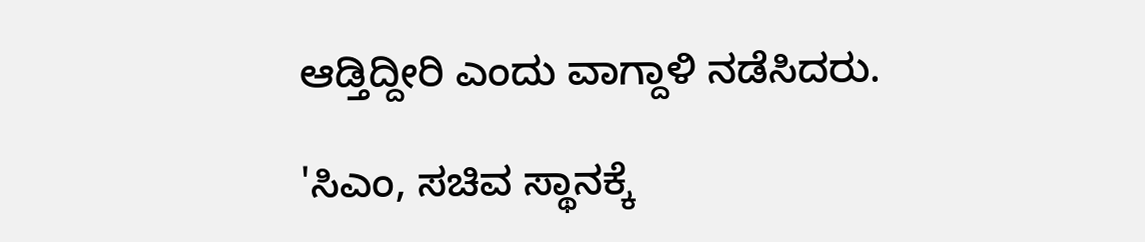ಆಡ್ತಿದ್ದೀರಿ ಎಂದು ವಾಗ್ದಾಳಿ ನಡೆಸಿದರು.

'ಸಿಎಂ, ಸಚಿವ ಸ್ಥಾನಕ್ಕೆ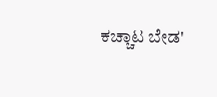ಕಚ್ಚಾಟ ಬೇಡ'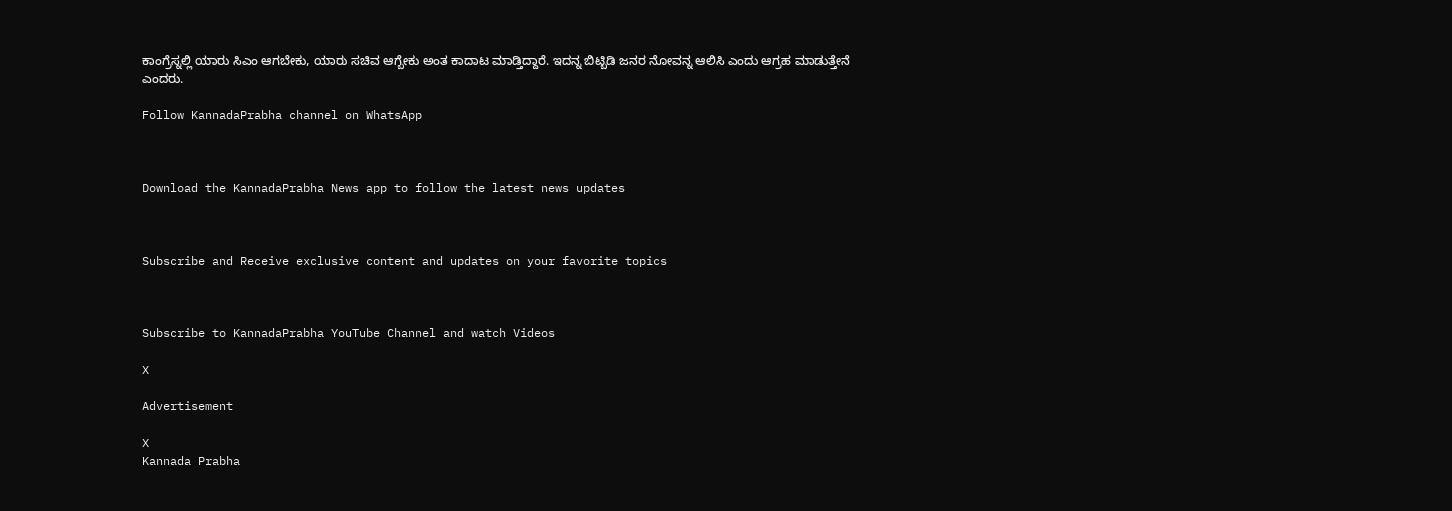ಕಾಂಗ್ರೆಸ್ನಲ್ಲಿ ಯಾರು ಸಿಎಂ ಆಗಬೇಕು, ಯಾರು ಸಚಿವ ಆಗ್ಬೇಕು ಅಂತ ಕಾದಾಟ ಮಾಡ್ತಿದ್ದಾರೆ. ಇದನ್ನ ಬಿಟ್ಬಿಡಿ ಜನರ ನೋವನ್ನ ಆಲಿಸಿ ಎಂದು ಆಗ್ರಹ ಮಾಡುತ್ತೇನೆ ಎಂದರು.

Follow KannadaPrabha channel on WhatsApp



Download the KannadaPrabha News app to follow the latest news updates



Subscribe and Receive exclusive content and updates on your favorite topics



Subscribe to KannadaPrabha YouTube Channel and watch Videos

X

Advertisement

X
Kannada Prabha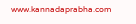www.kannadaprabha.com